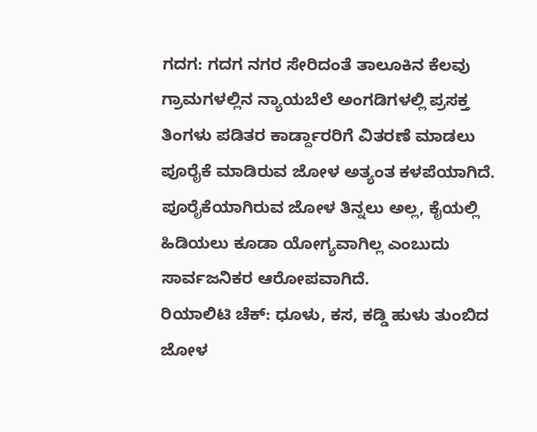ಗದಗ: ಗದಗ ನಗರ ಸೇರಿದಂತೆ ತಾಲೂಕಿನ ಕೆಲವು ಗ್ರಾಮಗಳಲ್ಲಿನ ನ್ಯಾಯಬೆಲೆ ಅಂಗಡಿಗಳಲ್ಲಿ ಪ್ರಸಕ್ತ ತಿಂಗಳು ಪಡಿತರ ಕಾರ್ಡ್ದಾರರಿಗೆ ವಿತರಣೆ ಮಾಡಲು ಪೂರೈಕೆ ಮಾಡಿರುವ ಜೋಳ ಅತ್ಯಂತ ಕಳಪೆಯಾಗಿದೆ. ಪೂರೈಕೆಯಾಗಿರುವ ಜೋಳ ತಿನ್ನಲು ಅಲ್ಲ, ಕೈಯಲ್ಲಿ ಹಿಡಿಯಲು ಕೂಡಾ ಯೋಗ್ಯವಾಗಿಲ್ಲ ಎಂಬುದು ಸಾರ್ವಜನಿಕರ ಆರೋಪವಾಗಿದೆ.
ರಿಯಾಲಿಟಿ ಚೆಕ್: ಧೂಳು, ಕಸ, ಕಡ್ಡಿ ಹುಳು ತುಂಬಿದ ಜೋಳ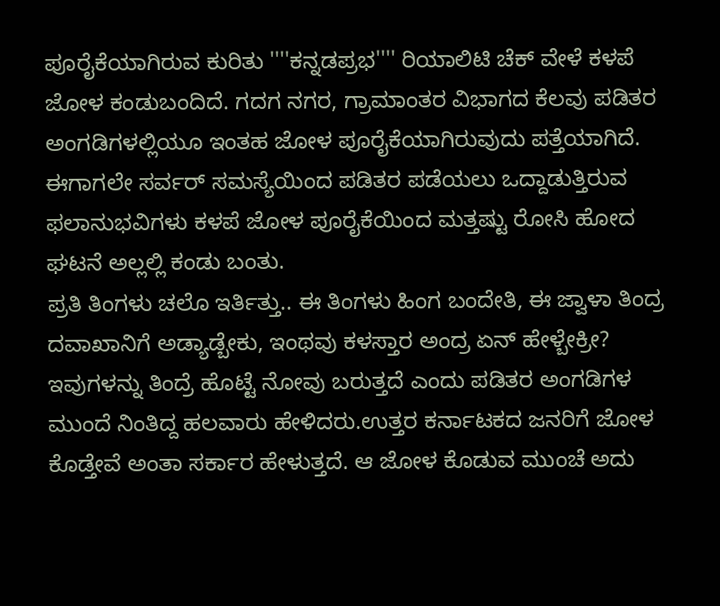ಪೂರೈಕೆಯಾಗಿರುವ ಕುರಿತು ''''ಕನ್ನಡಪ್ರಭ'''' ರಿಯಾಲಿಟಿ ಚೆಕ್ ವೇಳೆ ಕಳಪೆ ಜೋಳ ಕಂಡುಬಂದಿದೆ. ಗದಗ ನಗರ, ಗ್ರಾಮಾಂತರ ವಿಭಾಗದ ಕೆಲವು ಪಡಿತರ ಅಂಗಡಿಗಳಲ್ಲಿಯೂ ಇಂತಹ ಜೋಳ ಪೂರೈಕೆಯಾಗಿರುವುದು ಪತ್ತೆಯಾಗಿದೆ. ಈಗಾಗಲೇ ಸರ್ವರ್ ಸಮಸ್ಯೆಯಿಂದ ಪಡಿತರ ಪಡೆಯಲು ಒದ್ದಾಡುತ್ತಿರುವ ಫಲಾನುಭವಿಗಳು ಕಳಪೆ ಜೋಳ ಪೂರೈಕೆಯಿಂದ ಮತ್ತಷ್ಟು ರೋಸಿ ಹೋದ ಘಟನೆ ಅಲ್ಲಲ್ಲಿ ಕಂಡು ಬಂತು.
ಪ್ರತಿ ತಿಂಗಳು ಚಲೊ ಇರ್ತಿತ್ತು.. ಈ ತಿಂಗಳು ಹಿಂಗ ಬಂದೇತಿ, ಈ ಜ್ವಾಳಾ ತಿಂದ್ರ ದವಾಖಾನಿಗೆ ಅಡ್ಯಾಡ್ಬೇಕು, ಇಂಥವು ಕಳಸ್ತಾರ ಅಂದ್ರ ಏನ್ ಹೇಳ್ಬೇಕ್ರೀ? ಇವುಗಳನ್ನು ತಿಂದ್ರೆ ಹೊಟ್ಟೆ ನೋವು ಬರುತ್ತದೆ ಎಂದು ಪಡಿತರ ಅಂಗಡಿಗಳ ಮುಂದೆ ನಿಂತಿದ್ದ ಹಲವಾರು ಹೇಳಿದರು.ಉತ್ತರ ಕರ್ನಾಟಕದ ಜನರಿಗೆ ಜೋಳ ಕೊಡ್ತೇವೆ ಅಂತಾ ಸರ್ಕಾರ ಹೇಳುತ್ತದೆ. ಆ ಜೋಳ ಕೊಡುವ ಮುಂಚೆ ಅದು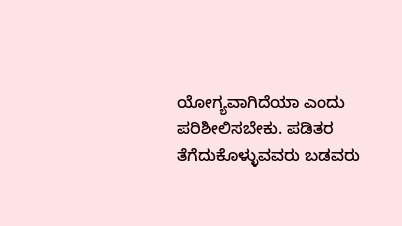ಯೋಗ್ಯವಾಗಿದೆಯಾ ಎಂದು ಪರಿಶೀಲಿಸಬೇಕು. ಪಡಿತರ ತೆಗೆದುಕೊಳ್ಳುವವರು ಬಡವರು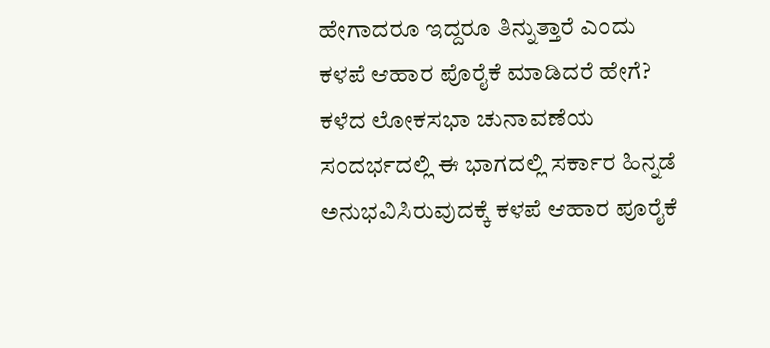ಹೇಗಾದರೂ ಇದ್ದರೂ ತಿನ್ನುತ್ತಾರೆ ಎಂದು ಕಳಪೆ ಆಹಾರ ಪೊರೈಕೆ ಮಾಡಿದರೆ ಹೇಗೆ? ಕಳೆದ ಲೋಕಸಭಾ ಚುನಾವಣೆಯ ಸಂದರ್ಭದಲ್ಲಿ ಈ ಭಾಗದಲ್ಲಿ ಸರ್ಕಾರ ಹಿನ್ನಡೆ ಅನುಭವಿಸಿರುವುದಕ್ಕೆ ಕಳಪೆ ಆಹಾರ ಪೂರೈಕೆ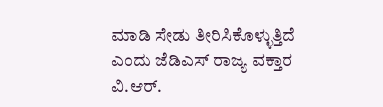ಮಾಡಿ ಸೇಡು ತೀರಿಸಿಕೊಳ್ಳುತ್ತಿದೆ ಎಂದು ಜೆಡಿಎಸ್ ರಾಜ್ಯ ವಕ್ತಾರ ವಿ.ಆರ್.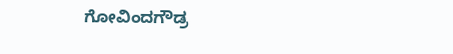ಗೋವಿಂದಗೌಡ್ರ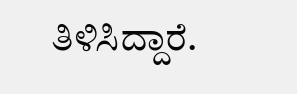ತಿಳಿಸಿದ್ದಾರೆ.